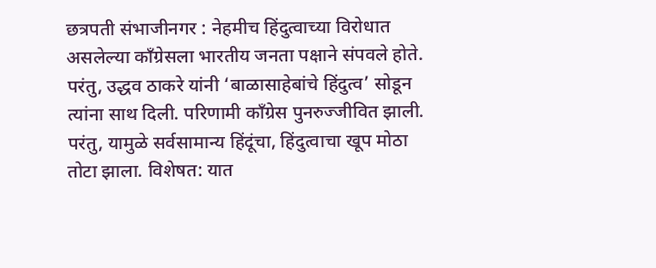छत्रपती संभाजीनगर : नेहमीच हिंदुत्वाच्या विरोधात असलेल्या काँग्रेसला भारतीय जनता पक्षाने संपवले होते. परंतु, उद्धव ठाकरे यांनी ‘बाळासाहेबांचे हिंदुत्व’ सोडून त्यांना साथ दिली. परिणामी काँग्रेस पुनरुज्जीवित झाली.
परंतु, यामुळे सर्वसामान्य हिंदूंचा, हिंदुत्वाचा खूप मोठा तोटा झाला. विशेषत: यात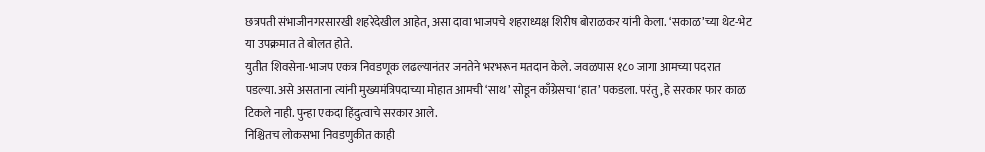छत्रपती संभाजीनगरसारखी शहरेदेखील आहेत, असा दावा भाजपचे शहराध्यक्ष शिरीष बोराळकर यांनी केला. ‘सकाळ’च्या थेट-भेट या उपक्रमात ते बोलत होते.
युतीत शिवसेना-भाजप एकत्र निवडणूक लढल्यानंतर जनतेने भरभरून मतदान केले. जवळपास १८० जागा आमच्या पदरात पडल्या. असे असताना त्यांनी मुख्यमंत्रिपदाच्या मोहात आमची ‘साथ’ सोडून काँग्रेसचा ‘हात’ पकडला. परंतु, हे सरकार फार काळ टिकले नाही. पुन्हा एकदा हिंदुत्वाचे सरकार आले.
निश्चितच लोकसभा निवडणुकीत काही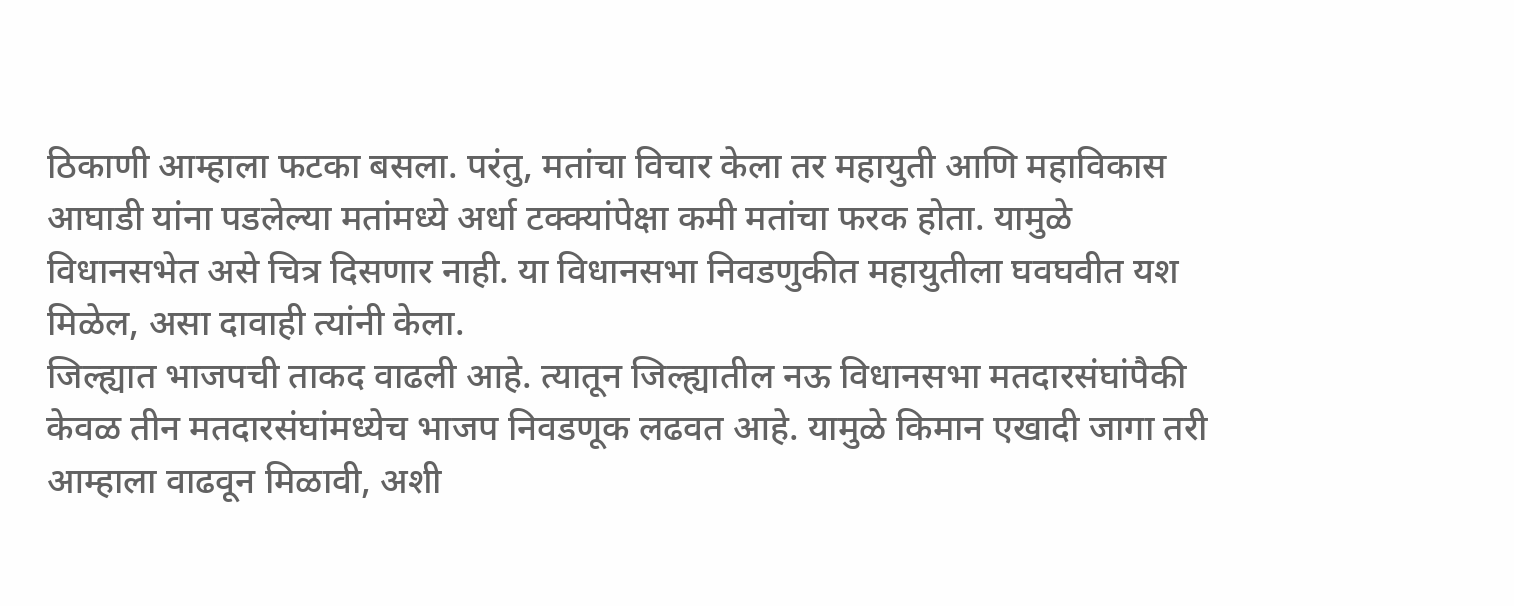ठिकाणी आम्हाला फटका बसला. परंतु, मतांचा विचार केला तर महायुती आणि महाविकास आघाडी यांना पडलेल्या मतांमध्ये अर्धा टक्क्यांपेक्षा कमी मतांचा फरक होता. यामुळे विधानसभेत असे चित्र दिसणार नाही. या विधानसभा निवडणुकीत महायुतीला घवघवीत यश मिळेल, असा दावाही त्यांनी केला.
जिल्ह्यात भाजपची ताकद वाढली आहे. त्यातून जिल्ह्यातील नऊ विधानसभा मतदारसंघांपैकी केवळ तीन मतदारसंघांमध्येच भाजप निवडणूक लढवत आहे. यामुळे किमान एखादी जागा तरी आम्हाला वाढवून मिळावी, अशी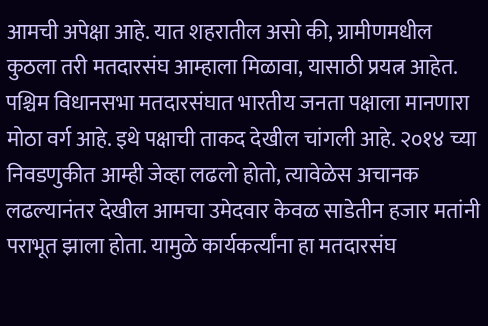आमची अपेक्षा आहे. यात शहरातील असो की, ग्रामीणमधील कुठला तरी मतदारसंघ आम्हाला मिळावा, यासाठी प्रयत्न आहेत.
पश्चिम विधानसभा मतदारसंघात भारतीय जनता पक्षाला मानणारा मोठा वर्ग आहे. इथे पक्षाची ताकद देखील चांगली आहे. २०१४ च्या निवडणुकीत आम्ही जेव्हा लढलो होतो, त्यावेळेस अचानक लढल्यानंतर देखील आमचा उमेदवार केवळ साडेतीन हजार मतांनी पराभूत झाला होता. यामुळे कार्यकर्त्यांना हा मतदारसंघ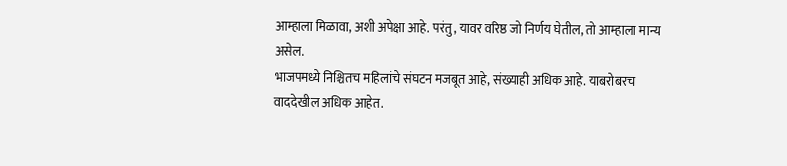आम्हाला मिळावा, अशी अपेक्षा आहे. परंतु, यावर वरिष्ठ जो निर्णय घेतील, तो आम्हाला मान्य असेल.
भाजपमध्ये निश्चितच महिलांचे संघटन मजबूत आहे, संख्याही अधिक आहे. याबरोबरच वाददेखील अधिक आहेत.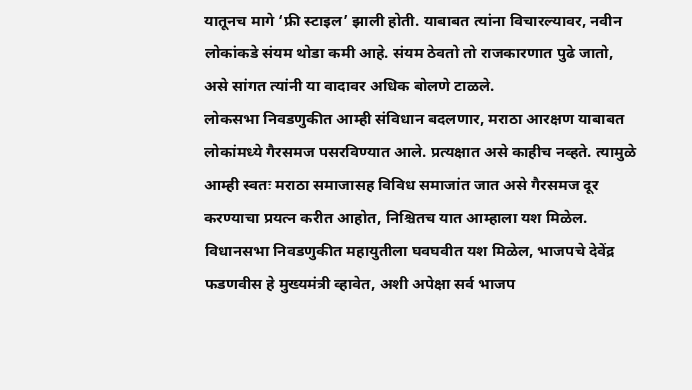यातूनच मागे ‘फ्री स्टाइल’ झाली होती. याबाबत त्यांना विचारल्यावर, नवीन लोकांकडे संयम थोडा कमी आहे. संयम ठेवतो तो राजकारणात पुढे जातो, असे सांगत त्यांनी या वादावर अधिक बोलणे टाळले.
लोकसभा निवडणुकीत आम्ही संविधान बदलणार, मराठा आरक्षण याबाबत लोकांमध्ये गैरसमज पसरविण्यात आले. प्रत्यक्षात असे काहीच नव्हते. त्यामुळे आम्ही स्वतः मराठा समाजासह विविध समाजांत जात असे गैरसमज दूर करण्याचा प्रयत्न करीत आहोत, निश्चितच यात आम्हाला यश मिळेल.
विधानसभा निवडणुकीत महायुतीला घवघवीत यश मिळेल, भाजपचे देवेंद्र फडणवीस हे मुख्यमंत्री व्हावेत, अशी अपेक्षा सर्व भाजप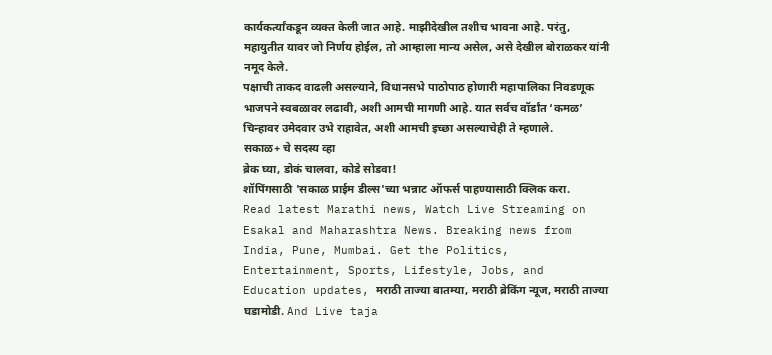कार्यकर्त्यांकडून व्यक्त केली जात आहे. माझीदेखील तशीच भावना आहे. परंतु, महायुतीत यावर जो निर्णय होईल, तो आम्हाला मान्य असेल, असे देखील बोराळकर यांनी नमूद केले.
पक्षाची ताकद वाढली असल्याने, विधानसभे पाठोपाठ होणारी महापालिका निवडणूक भाजपने स्वबळावर लढावी, अशी आमची मागणी आहे. यात सर्वच वॉर्डांत ‘कमळ’ चिन्हावर उमेदवार उभे राहावेत, अशी आमची इच्छा असल्याचेही ते म्हणाले.
सकाळ+ चे सदस्य व्हा
ब्रेक घ्या, डोकं चालवा, कोडे सोडवा!
शॉपिंगसाठी 'सकाळ प्राईम डील्स'च्या भन्नाट ऑफर्स पाहण्यासाठी क्लिक करा.
Read latest Marathi news, Watch Live Streaming on Esakal and Maharashtra News. Breaking news from India, Pune, Mumbai. Get the Politics, Entertainment, Sports, Lifestyle, Jobs, and Education updates, मराठी ताज्या बातम्या, मराठी ब्रेकिंग न्यूज, मराठी ताज्या घडामोडी. And Live taja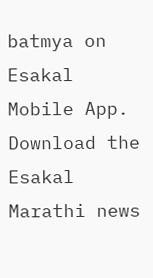batmya on Esakal Mobile App. Download the Esakal Marathi news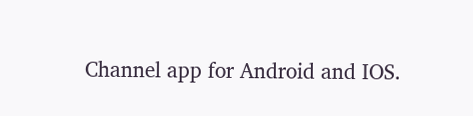Channel app for Android and IOS.